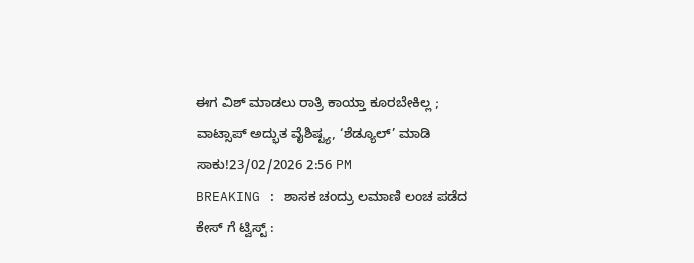ಈಗ ವಿಶ್ ಮಾಡಲು ರಾತ್ರಿ ಕಾಯ್ತಾ ಕೂರಬೇಕಿಲ್ಲ ; ವಾಟ್ಸಾಪ್ ಅದ್ಭುತ ವೈಶಿಷ್ಟ್ಯ, ‘ಶೆಡ್ಯೂಲ್’ ಮಾಡಿ ಸಾಕು!23/02/2026 2:56 PM
BREAKING : ಶಾಸಕ ಚಂದ್ರು ಲಮಾಣಿ ಲಂಚ ಪಡೆದ ಕೇಸ್ ಗೆ ಟ್ವಿಸ್ಟ್ :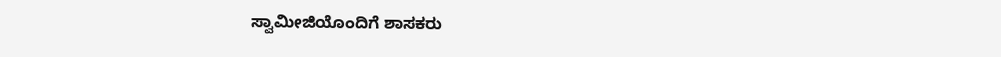ಸ್ವಾಮೀಜಿಯೊಂದಿಗೆ ಶಾಸಕರು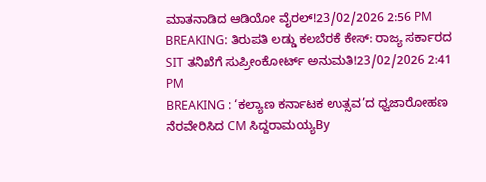ಮಾತನಾಡಿದ ಆಡಿಯೋ ವೈರಲ್!23/02/2026 2:56 PM
BREAKING: ತಿರುಪತಿ ಲಡ್ಡು ಕಲಬೆರಕೆ ಕೇಸ್: ರಾಜ್ಯ ಸರ್ಕಾರದ SIT ತನಿಖೆಗೆ ಸುಪ್ರೀಂಕೋರ್ಟ್ ಅನುಮತಿ!23/02/2026 2:41 PM
BREAKING : ‘ಕಲ್ಯಾಣ ಕರ್ನಾಟಕ ಉತ್ಸವ’ದ ಧ್ವಜಾರೋಹಣ ನೆರವೇರಿಸಿದ CM ಸಿದ್ದರಾಮಯ್ಯBy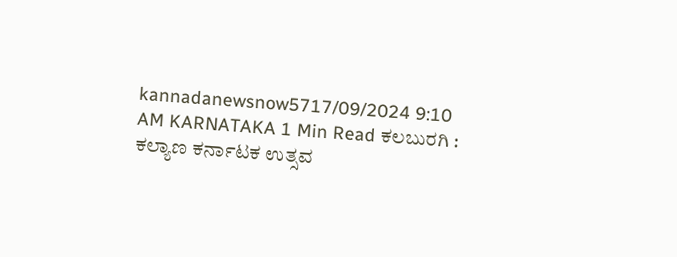kannadanewsnow5717/09/2024 9:10 AM KARNATAKA 1 Min Read ಕಲಬುರಗಿ : ಕಲ್ಯಾಣ ಕರ್ನಾಟಕ ಉತ್ಸವ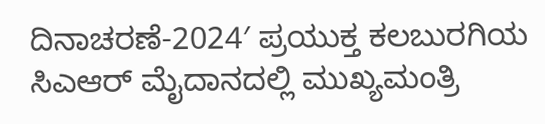ದಿನಾಚರಣೆ-2024′ ಪ್ರಯುಕ್ತ ಕಲಬುರಗಿಯ ಸಿಎಆರ್ ಮೈದಾನದಲ್ಲಿ ಮುಖ್ಯಮಂತ್ರಿ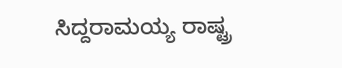ಸಿದ್ದರಾಮಯ್ಯ ರಾಷ್ಟ್ರ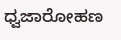ಧ್ವಜಾರೋಹಣ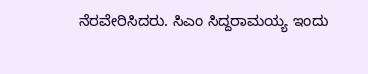ನೆರವೇರಿಸಿದರು. ಸಿಎಂ ಸಿದ್ದರಾಮಯ್ಯ ಇಂದು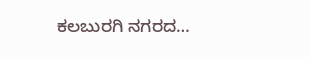ಕಲಬುರಗಿ ನಗರದ…